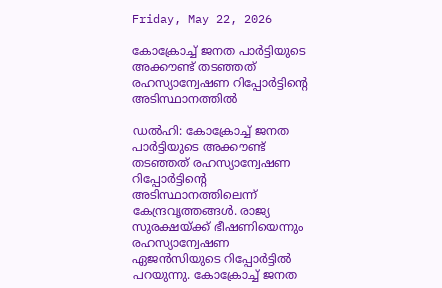Friday, May 22, 2026

കോക്രോച്ച് ജനത പാർട്ടിയുടെ അക്കൗണ്ട് തടഞ്ഞത് രഹസ്യാന്വേഷണ റിപ്പോർട്ടിന്‍റെ അടിസ്ഥാനത്തില്‍

ഡൽഹി: കോക്രോച്ച് ജനത പാർട്ടിയുടെ അക്കൗണ്ട് തടഞ്ഞത് രഹസ്യാന്വേഷണ റിപ്പോർട്ടിന്‍റെ അടിസ്ഥാനത്തിലെന്ന് കേന്ദ്രവൃത്തങ്ങൾ. രാജ്യ സുരക്ഷയ്ക്ക് ഭീഷണിയെന്നും രഹസ്യാന്വേഷണ ഏജന്‍സിയുടെ റിപ്പോർട്ടിൽ പറയുന്നു. കോക്രോച്ച് ജനത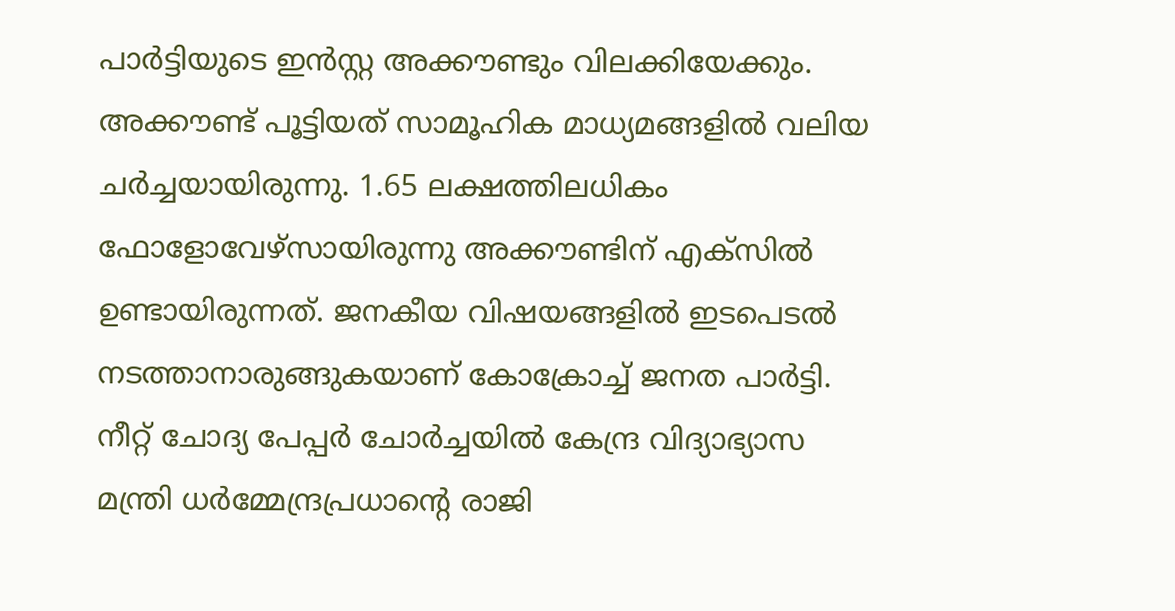പാർട്ടിയുടെ ഇൻസ്റ്റ അക്കൗണ്ടും വിലക്കിയേക്കും. അക്കൗണ്ട് പൂട്ടിയത് സാമൂഹിക മാധ്യമങ്ങളിൽ വലിയ ചർച്ചയായിരുന്നു. 1.65 ലക്ഷത്തിലധികം ഫോളോവേഴ്സായിരുന്നു അക്കൗണ്ടിന് എക്സിൽ ഉണ്ടായിരുന്നത്. ജനകീയ വിഷയങ്ങളിൽ ഇടപെടൽ നടത്താനാരുങ്ങുകയാണ് കോക്രോച്ച് ജനത പാർട്ടി. നീറ്റ് ചോദ്യ പേപ്പർ ചോർച്ചയിൽ കേന്ദ്ര വിദ്യാഭ്യാസ മന്ത്രി ധർമ്മേന്ദ്രപ്രധാന്റെ രാജി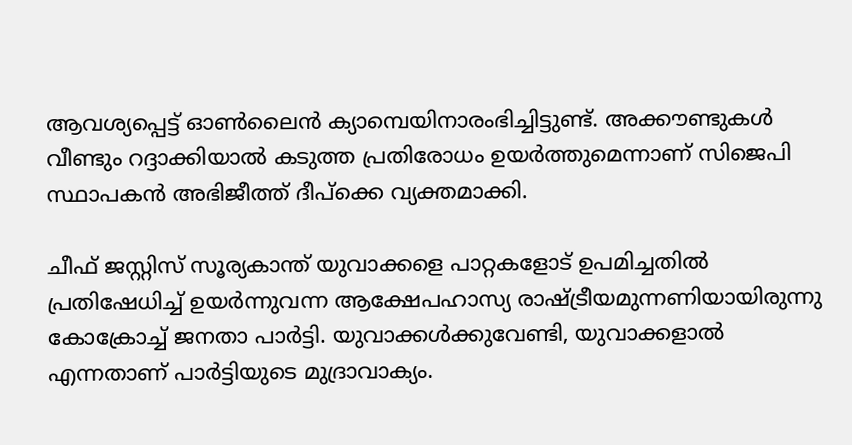ആവശ്യപ്പെട്ട് ഓൺലൈൻ ക്യാമ്പെയിനാരംഭിച്ചിട്ടുണ്ട്. അക്കൗണ്ടുകൾ വീണ്ടും റദ്ദാക്കിയാൽ കടുത്ത പ്രതിരോധം ഉയർത്തുമെന്നാണ് സിജെപി സ്ഥാപകൻ അഭിജീത്ത് ദീപ്ക്കെ വ്യക്തമാക്കി.

ചീഫ് ജസ്റ്റിസ് സൂര്യകാന്ത് യുവാക്കളെ പാറ്റകളോട് ഉപമിച്ചതില്‍ പ്രതിഷേധിച്ച് ഉയര്‍ന്നുവന്ന ആക്ഷേപഹാസ്യ രാഷ്ട്രീയമുന്നണിയായിരുന്നു കോക്രോച്ച് ജനതാ പാര്‍ട്ടി. യുവാക്കള്‍ക്കുവേണ്ടി, യുവാക്കളാല്‍ എന്നതാണ് പാര്‍ട്ടിയുടെ മുദ്രാവാക്യം.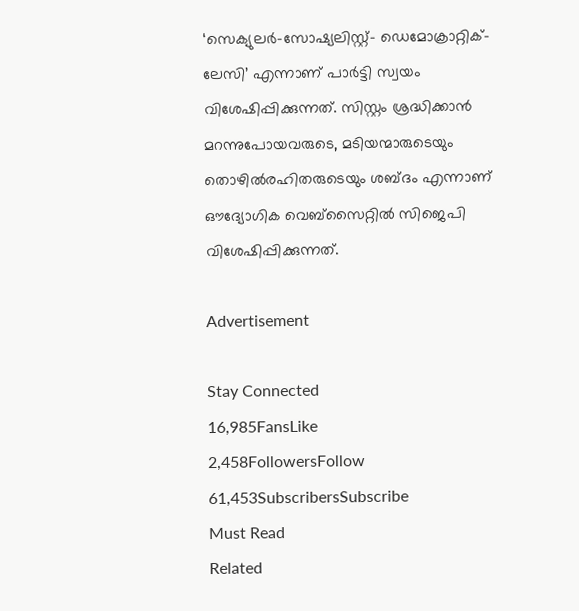‘സെക്യുലര്‍-സോഷ്യലിസ്റ്റ്- ഡെമോക്രാറ്റിക്- ലേസി’ എന്നാണ് പാര്‍ട്ടി സ്വയം വിശേഷിപ്പിക്കുന്നത്. സിസ്റ്റം ശ്രദ്ധിക്കാന്‍ മറന്നുപോയവരുടെ, മടിയന്മാരുടെയും തൊഴില്‍രഹിതരുടെയും ശബ്ദം എന്നാണ് ഔദ്യോഗിക വെബ്സൈറ്റില്‍ സിജെപി വിശേഷിപ്പിക്കുന്നത്.

Advertisement

Stay Connected
16,985FansLike
2,458FollowersFollow
61,453SubscribersSubscribe
Must Read
Related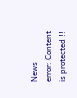News
error: Content is protected !!